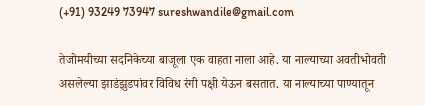(+91) 93249 73947 sureshwandile@gmail.com

तेजोमयीच्या सदनिकेच्या बाजूला एक वाहता नाला आहे. या नाल्याच्या अवतीभोवती असलेल्या झाडंझुडपांवर विविध रंगी पक्षी येऊन बसतात. या नाल्याच्या पाण्यातून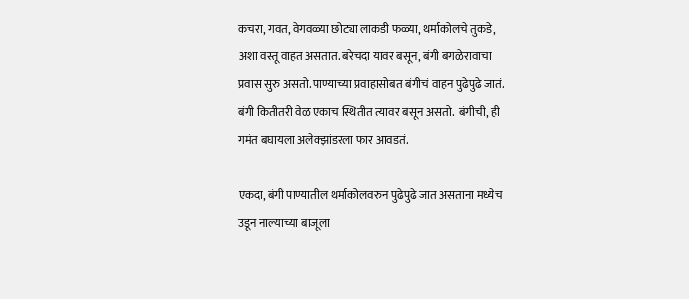कचरा, गवत, वेगवळ्या छोट्या लाकडी फळ्या, थर्माकोलचे तुकडे, अशा वस्तू वाहत असतात. बरेचदा यावर बसून, बंगी बगळेरावाचा प्रवास सुरु असतो. पाण्याच्या प्रवाहासोबत बंगीचं वाहन पुढेपुढे जातं. बंगी कितीतरी वेळ एकाच स्थितीत त्यावर बसून असतो.  बंगीची, ही गमंत बघायला अलेक्झांडरला फार आवडतं.

एकदा, बंगी पाण्यातील थर्माकोलवरुन पुढेपुढे जात असताना मध्येच उडून नाल्याच्या बाजूला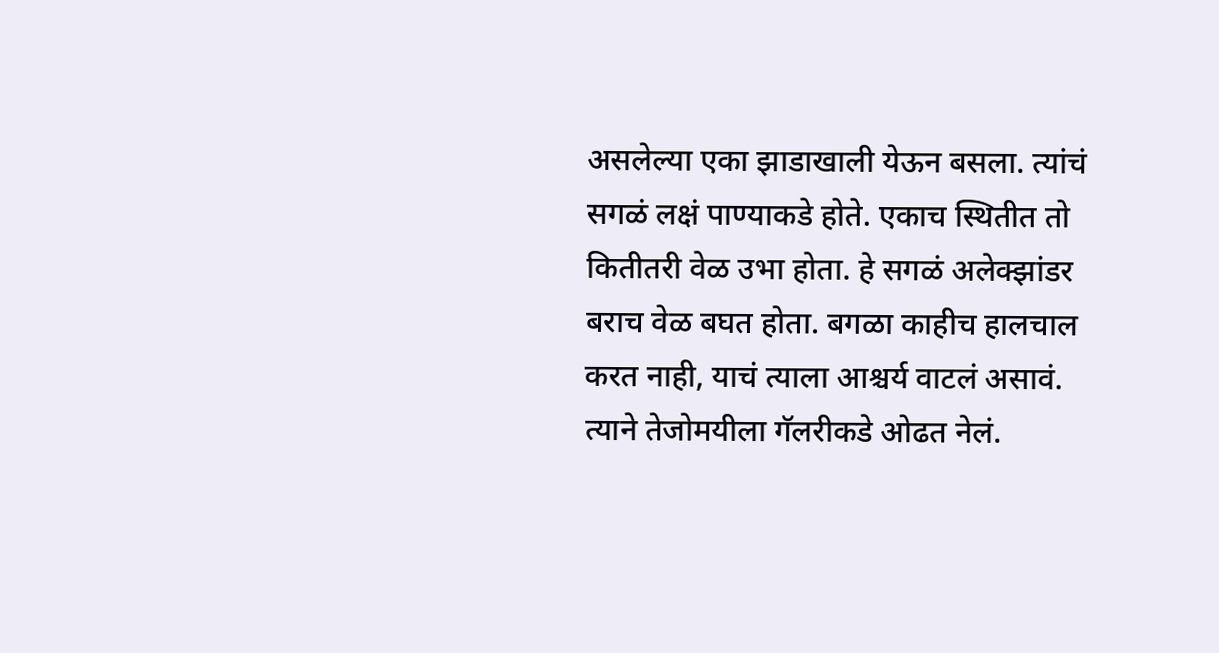असलेल्या एका झाडाखाली येऊन बसला. त्यांचं सगळं लक्षं पाण्याकडे होते. एकाच स्थितीत तो कितीतरी वेळ उभा होता. हे सगळं अलेक्झांडर बराच वेळ बघत होता. बगळा काहीच हालचाल करत नाही, याचं त्याला आश्चर्य वाटलं असावं. त्याने तेजोमयीला गॅलरीकडे ओढत नेलं.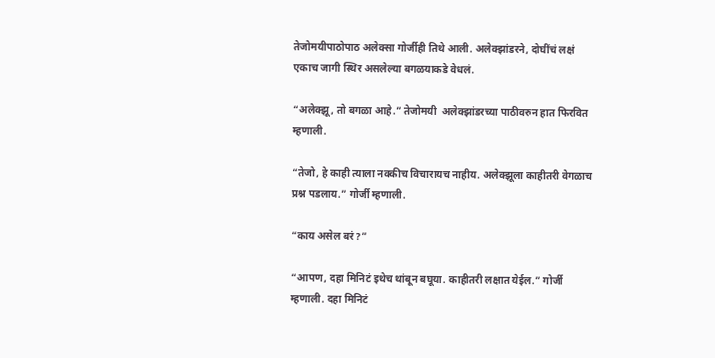तेजोमयीपाठोपाठ अलेक्सा गोर्जीही तिथे आली. अलेक्झांडरने, दोघींचं लक्षं एकाच जागी स्थिर असलेल्या बगळयाकडे वेधलं.

“अलेक्झू, तो बगळा आहे.” तेजोमयी  अलेक्झांडरच्या पाठीवरुन हात फिरवित म्हणाली.

“तेजो, हे काही त्याला नक्कीच विचारायच नाहीय. अलेक्झूला काहीतरी वेगळाच प्रश्न पडलाय.” गोर्जी म्हणाली.

“काय असेल बरं?”

“आपण, दहा मिनिटं इथेच थांबून बघूया. काहीतरी लक्षात येईल.” गोर्जी म्हणाली. दहा मिनिटं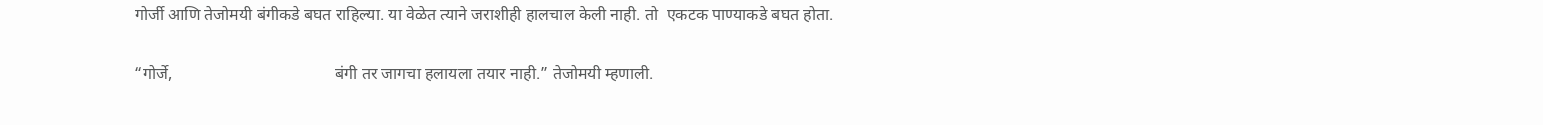गोर्जी आणि तेजोमयी बंगीकडे बघत राहिल्या. या वेळेत त्याने जराशीही हालचाल केली नाही. तो  एकटक पाण्याकडे बघत होता.

“गोर्जे,                                       बंगी तर जागचा हलायला तयार नाही.” तेजोमयी म्हणाली.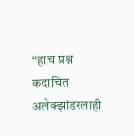“हाच प्रश्न कदाचित अलेक्झांडरलाही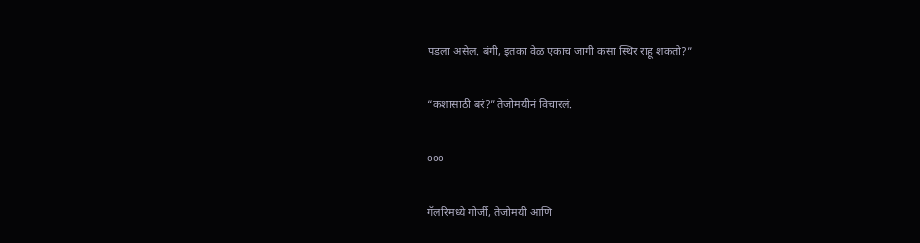पडला असेल. बंगी, इतका वेळ एकाच जागी कसा स्थिर राहू शकतो?”

“कशासाठी बरं?”तेजोमयीनं विचारलं.

०००

गॅलरिमध्ये गोर्जी, तेजोमयी आणि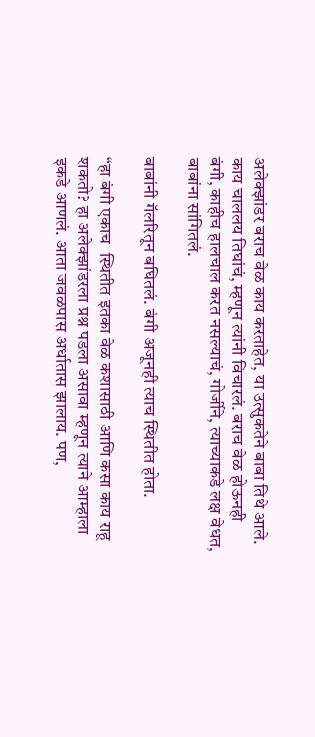अलेक्झांडर बराच वेळ काय करताहेत, या उत्सुकतेने बाबा तिथे आले. काय चाललय तिघांचं, म्हणून त्यांनी विचारलं. बराच वेळ होऊनही बंगी, काहीच हालचाल करत नसल्याचं, गोर्जीने, त्याच्याकडे लक्ष वेधत, बाबांना सांगितलं.

बाबांनी गॅलरितून बघितलं. बंगी अजूनही त्याच स्थितीत होता.

“हा बंगी एकाच  स्थितीत इतका वेळ कशासाठी आणि कसा काय राहू शकतो? हा अलेक्झांडरला प्रश्न पडला असावा म्हणून त्याने आम्हाला इकडे आणलं. आता जवळपास अर्धातास झालाय. पण,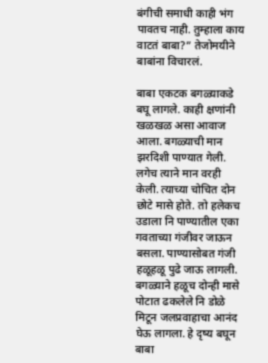बंगीची समाधी काही भंग पावतच नाही. तुम्हाला काय वाटतं बाबा?” तेजोमयीने बाबांना विचारलं.

बाबा एकटक बगळ्याकडे बघू लागले. काही क्षणांनी खळखळ असा आवाज आला. बगळ्याची मान झरदिशी पाण्यात गेली. लगेच त्याने मान वरही केली. त्याच्या चोचित दोन छोटे मासे होते. तो हलेकच उडाला नि पाण्यातील एका गवताच्या गंजीवर जाऊन बसला. पाण्यासोबत गंजी हळूहळू पुढे जाऊ लागली. बगळ्याने हळूच दोन्ही मासे पोटात ढकलेले नि डोळे मिटून जलप्रवाहाचा आनंद घेऊ लागला. हे दृष्य बघून बाबा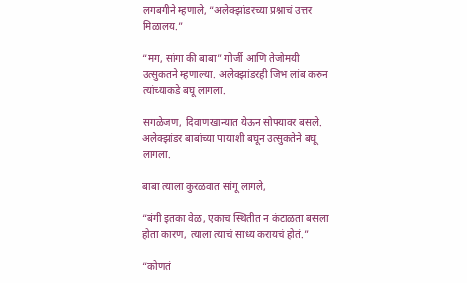लगबगीने म्हणाले, “अलेक्झांडरच्या प्रश्नाचं उत्तर मिळालय.”

“मग, सांगा की बाबा” गोर्जी आणि तेजोमयी उत्सुकतने म्हणाल्या. अलेक्झांडरही जिभ लांब करुन त्यांच्याकडे बघू लागला.

सगळेजण, दिवाणखान्यात येऊन सोफ्यावर बसले. अलेक्झांडर बाबांच्या पायाशी बघून उत्सुकतेने बघू लागला.

बाबा त्याला कुरळवात सांगू लागले,

“बंगी इतका वेळ, एकाच स्थितीत न कंटाळता बसला होता कारण, त्याला त्याचं साध्य करायचं होतं.”

“कोणतं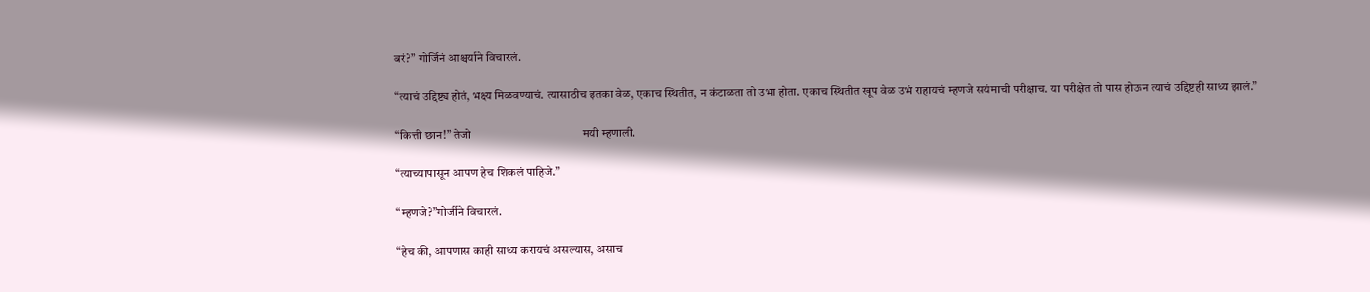बरं?” गोर्जिनं आश्चर्याने विचारलं.

“त्याचं उद्दिष्ट्य होतं, भक्ष्य मिळवण्याचं. त्‍यासाठीच इतका वेळ, एकाच स्थितीत, न कंटाळता तो उभा होता. एकाच स्थितीत खूप वेळ उभं राहायचं म्हणजे सयंमाची परीक्षाच. या परीक्षेत तो पास होऊन त्याचं उद्दिष्टही साध्य झालं.”

“कित्ती छान!” तेजो                                       मयी म्हणाली.

“त्याच्यापासून आपण हेच शिकलं पाहिजे.”

“म्हणजे?”गोर्जीने विचारलं.

“हेच की, आपणास काही साध्य करायचं असल्यास, असाच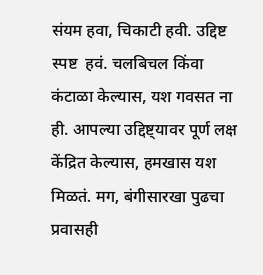संयम हवा, चिकाटी हवी. उद्दिष्ट स्पष्ट  हवं. चलबिचल किंवा कंटाळा केल्यास, यश गवसत ना                                                    ही. आपल्या उद्दिष्ट्यावर पूर्ण लक्ष केंद्रित केल्यास, हमखास यश मिळतं. मग, बंगीसारखा पुढचा प्रवासही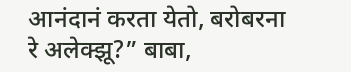आनंदानं करता येतो, बरोबरना रे अलेक्झू?” बाबा,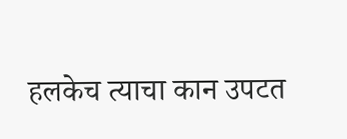हलकेच त्याचा कान उपटत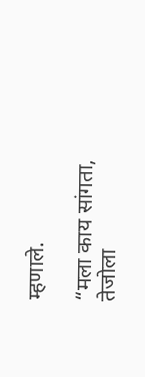म्हणाले.

“मला काय सांगता, तेजोला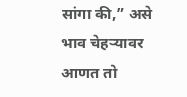सांगा की,” असे भाव चेहऱ्यावर आणत तो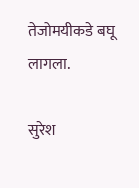तेजोमयीकडे बघू लागला.

सुरेश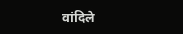वांदिले